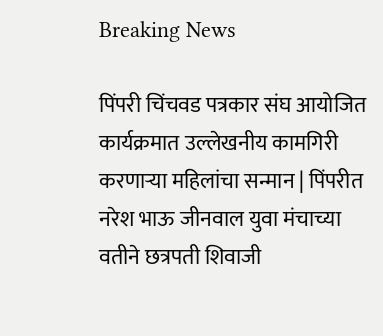Breaking News

पिंपरी चिंचवड पत्रकार संघ आयोजित कार्यक्रमात उल्लेखनीय कामगिरी करणाऱ्या महिलांचा सन्मान | पिंपरीत नरेश भाऊ जीनवाल युवा मंचाच्या वतीने छत्रपती शिवाजी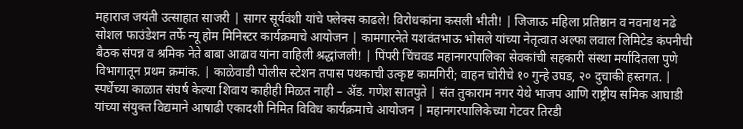महाराज जयंती उत्साहात साजरी | सागर सूर्यवंशी यांचे फ्लेक्स काढले! विरोधकांना कसली भीती! | जिजाऊ महिला प्रतिष्ठान व नवनाथ नढे सोशल फाउंडेशन तर्फे न्यू होम मिनिस्टर कार्यक्रमाचे आयोजन | कामगारनेते यशवंतभाऊ भोसले यांच्या नेतृत्वात अल्फा लवाल लिमिटेड कंपनीची बैठक संपन्न व श्रमिक नेते बाबा आढाव यांना वाहिली श्रद्धांजली! | पिंपरी चिंचवड महानगरपालिका सेवकांची सहकारी संस्था मर्यादितला पुणे विभागातून प्रथम क्रमांक. | काळेवाडी पोलीस स्टेशन तपास पथकाची उत्कृष्ट कामगिरी; वाहन चोरीचे १० गुन्हे उघड, २० दुचाकी हस्तगत. | स्पर्धेच्या काळात संघर्ष केल्या शिवाय काहीही मिळत नाही – ॲड. गणेश सातपुते | संत तुकाराम नगर येथे भाजप आणि राष्ट्रीय समिक आघाडी यांच्या संयुक्त विद्यमाने आषाढी एकादशी निमित विविध कार्यक्रमाचे आयोजन | महानगरपालिकेच्या गेटवर तिरडी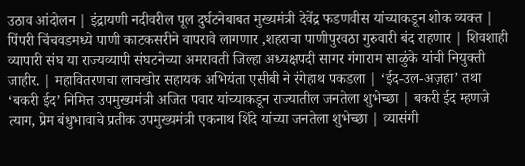उठाव आंदोलन | इंद्रायणी नदीवरील पूल दुर्घटनेबाबत मुख्यमंत्री देवेंद्र फडणवीस यांच्याकडून शोक व्यक्त | पिंपरी चिंचवडमध्ये पाणी काटकसरीने वापरावे लागणार ,शहराचा पाणीपुरवठा गुरुवारी बंद राहणार | शिवशाही व्यापारी संघ या राज्यव्यापी संघटनेच्या अमरावती जिल्हा अध्यक्षपदी सागर गंगाराम साळुंके यांची नियुक्ती जाहीर. | महावितरणचा लाचखोर सहायक अभियंता एसीबी ने रंगेहाथ पकडला | ‘ईद-उल-अज़हा’ तथा ‘बकरी ईद’ निमित्त उपमुख्यमंत्री अजित पवार यांच्याकडून राज्यातील जनतेला शुभेच्छा | बकरी ईद म्हणजे त्याग, प्रेम बंधुभावाचे प्रतीक उपमुख्यमंत्री एकनाथ शिंदे यांच्या जनतेला शुभेच्छा | व्यासंगी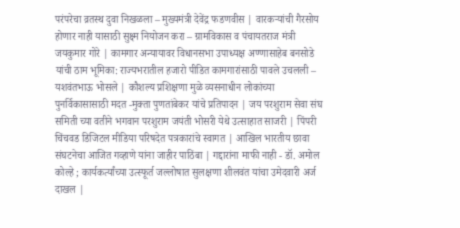परंपरेचा व्रतस्थ दुवा निखळला – मुख्यमंत्री देवेंद्र फडणवीस | वारकऱ्यांची गैरसोय होणार नाही यासाठी सुक्ष्म नियोजन करा – ग्रामविकास व पंचायतराज मंत्री जयकुमार गोरे | कामगार अन्यायावर विधानसभा उपाध्यक्ष अण्णासाहेब बनसोडे यांची ठाम भूमिका: राज्यभरातील हजारो पीडित कामगारांसाठी पावले उचलली – यशवंतभाऊ भोसले | कौशल्य प्रशिक्षणा मुळे व्यसनाधीन लोकांच्या पुनर्विकासासाठी मदत -मुक्ता पुणतांबेकर यांचे प्रतिपादन | जय परशुराम सेवा संघ समिती च्या वतीने भगवान परशुराम जयंती भोसरी येथे उत्साहात साजरी | पिंपरी चिंचवड डिजिटल मीडिया परिषदेत पत्रकारांचे स्वागत | आखिल भारतीय छावा संघटनेचा आजित गव्हाणे यांना जाहीर पाठिंबा | गद्दारांना माफी नाही - डॉ. अमोल कोल्हे ; कार्यकर्त्यांच्या उत्स्फूर्त जल्लोषात सुलक्षणा शीलवंत यांचा उमेदवारी अर्ज दाखल |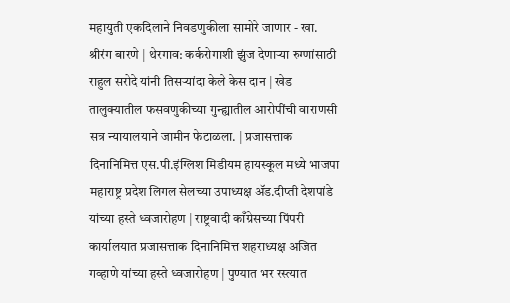महायुती एकदिलाने निवडणुकीला सामोरे जाणार - खा. श्रीरंग बारणे | थेरगाव: कर्करोगाशी झुंज देणाऱ्या रुग्णांसाठी राहुल सरोदे यांनी तिसऱ्यांदा केले केस दान | खेड तालुक्यातील फसवणुकीच्या गुन्ह्यातील आरोपींची वाराणसी सत्र न्यायालयाने जामीन फेटाळला. | प्रजासत्ताक दिनानिमित्त एस.पी.इंग्लिश मिडीयम हायस्कूल मध्ये भाजपा महाराष्ट्र प्रदेश लिगल सेलच्या उपाध्यक्ष ॲड.दीप्ती देशपांडे यांच्या हस्ते ध्वजारोहण | राष्ट्रवादी काँग्रेसच्या पिंपरी कार्यालयात प्रजासत्ताक दिनानिमित्त शहराध्यक्ष अजित गव्हाणे यांच्या हस्ते ध्वजारोहण | पुण्यात भर रस्त्यात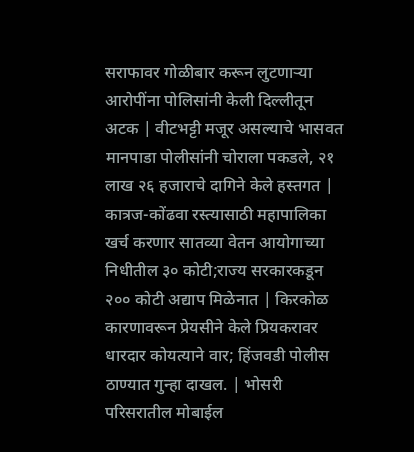सराफावर गोळीबार करून लुटणाऱ्या आरोपींना पोलिसांनी केली दिल्लीतून अटक | वीटभट्टी मजूर असल्याचे भासवत मानपाडा पोलीसांनी चोराला पकडले, २१ लाख २६ हजाराचे दागिने केले हस्तगत | कात्रज-कोंढवा रस्त्यासाठी महापालिका खर्च करणार सातव्या वेतन आयोगाच्या निधीतील ३० कोटी;राज्य सरकारकडून २०० कोटी अद्याप मिळेनात | किरकोळ कारणावरून प्रेयसीने केले प्रियकरावर धारदार कोयत्याने वार; हिंजवडी पोलीस ठाण्यात गुन्हा दाखल. | भोसरी परिसरातील मोबाईल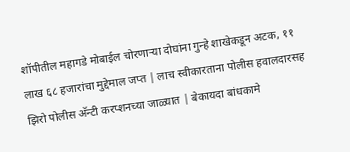शॉपीतील महागडे मोबाईल चोरणाऱ्या दोघांना गुन्हे शाखेकडून अटक, ११ लाख ६८ हजारांचा मुद्देमाल जप्त | लाच स्वीकारताना पोलीस हवालदारसह झिरो पोलीस अ‍ॅन्टी करप्शनच्या जाळ्यात | बेकायदा बांधकामे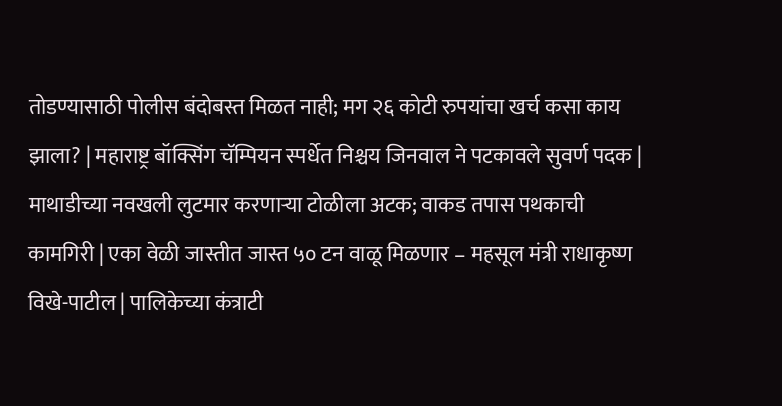तोडण्यासाठी पोलीस बंदोबस्त मिळत नाही; मग २६ कोटी रुपयांचा खर्च कसा काय झाला? | महाराष्ट्र बॉक्सिंग चॅम्पियन स्पर्धेत निश्चय जिनवाल ने पटकावले सुवर्ण पदक | माथाडीच्या नवखली लुटमार करणाऱ्या टोळीला अटक; वाकड तपास पथकाची कामगिरी | एका वेळी जास्तीत जास्त ५० टन वाळू मिळणार – महसूल मंत्री राधाकृष्ण विखे-पाटील | पालिकेच्या कंत्राटी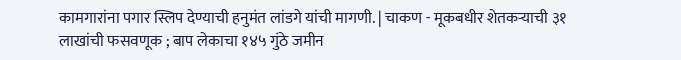कामगारांना पगार स्लिप देण्याची हनुमंत लांडगे यांची मागणी. | चाकण - मूकबधीर शेतकऱ्याची ३१ लाखांची फसवणूक ; बाप लेकाचा १४५ गुंठे जमीन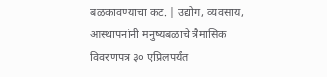बळकावण्याचा कट. | उद्योग, व्यवसाय, आस्थापनांनी मनुष्यबळाचे त्रैमासिक विवरणपत्र ३० एप्रिलपर्यंत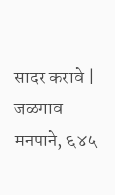सादर करावे | जळगाव मनपाने, ६४५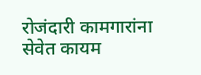रोजंदारी कामगारांना सेवेत कायम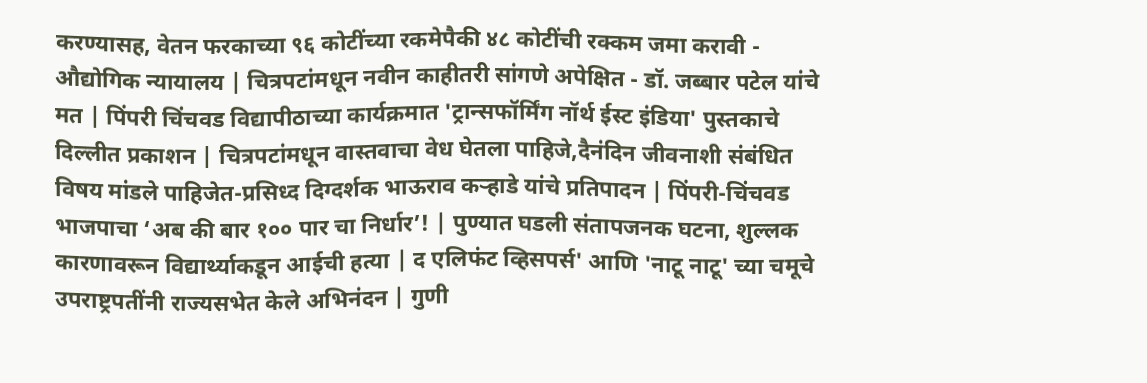करण्यासह, वेतन फरकाच्या ९६ कोटींच्या रकमेपैकी ४८ कोटींची रक्कम जमा करावी - औद्योगिक न्यायालय | चित्रपटांमधून नवीन काहीतरी सांगणे अपेक्षित - डॉ. जब्बार पटेल यांचे मत | पिंपरी चिंचवड विद्यापीठाच्या कार्यक्रमात 'ट्रान्सफॉर्मिंग नॉर्थ ईस्ट इंडिया' पुस्तकाचे दिल्लीत प्रकाशन | चित्रपटांमधून वास्तवाचा वेध घेतला पाहिजे,दैनंदिन जीवनाशी संबंधित विषय मांडले पाहिजेत-प्रसिध्द दिग्दर्शक भाऊराव कऱ्हाडे यांचे प्रतिपादन | पिंपरी-चिंचवड भाजपाचा ‘अब की बार १०० पार चा निर्धार’! | पुण्यात घडली संतापजनक घटना, शुल्लक कारणावरून विद्यार्थ्याकडून आईची हत्या | द एलिफंट व्हिसपर्स' आणि 'नाटू नाटू' च्या चमूचे उपराष्ट्रपतींनी राज्यसभेत केले अभिनंदन | गुणी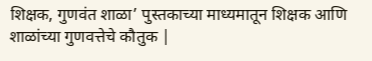शिक्षक, गुणवंत शाळा’ पुस्तकाच्या माध्यमातून शिक्षक आणि शाळांच्या गुणवत्तेचे कौतुक |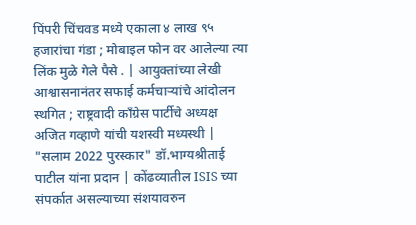पिंपरी चिंचवड मध्ये एकाला ४ लाख ९५ हजारांचा गंडा ; मोबाइल फोन वर आलेल्या त्या लिंक मुळे गेले पैसे . | आयुक्तांच्या लेखी आश्वासनानंतर सफाई कर्मचाऱ्यांचे आंदोलन स्थगित ; राष्ट्रवादी काँग्रेस पार्टीचे अध्यक्ष अजित गव्हाणे यांची यशस्वी मध्यस्थी | "सलाम 2022 पुरस्कार" डॉ.भाग्यश्रीताई पाटील यांना प्रदान | कोंढव्यातील ISIS च्या संपर्कात असल्याच्या संशयावरुन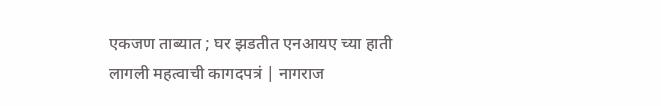एकजण ताब्यात ; घर झडतीत एनआयए च्या हाती लागली महत्वाची कागदपत्रं | नागराज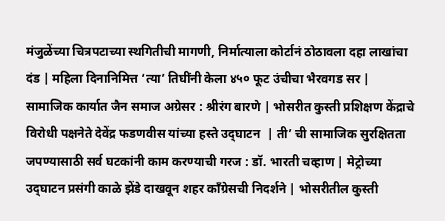मंजुळेंच्या चित्रपटाच्या स्थगितीची मागणी, निर्मात्याला कोर्टानं ठोठावला दहा लाखांचा दंड | महिला दिनानिमित्त ‘त्या’ तिघींनी केला ४५० फूट उंचीचा भैरवगड सर | सामाजिक कार्यात जैन समाज अग्रेसर : श्रीरंग बारणे | भोसरीत कुस्ती प्रशिक्षण केंद्राचे विरोधी पक्षनेते देवेंद्र फडणवीस यांच्या हस्ते उद्‌घाटन  | ती’ ची सामाजिक सुरक्षितता जपण्यासाठी सर्व घटकांनी काम करण्याची गरज : डॉ. भारती चव्हाण | मेट्रोच्या उद्‌घाटन प्रसंगी काळे झेंडे दाखवून शहर कॉंग्रेसची निदर्शने | भोसरीतील कुस्ती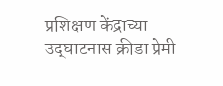प्रशिक्षण केंद्राच्या उद्‌घाटनास क्रीडा प्रेमी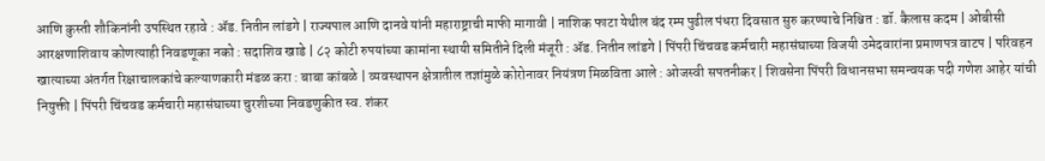आणि कुस्ती शौकिनांनी उपस्थित रहावे : ॲड. नितीन लांडगे | राज्यपाल आणि दानवे यांनी महाराष्ट्राची माफी मागावी | नाशिक फाटा येथील बंद रम्प पुढील पंधरा दिवसात सुरु करण्याचे निश्चित : डॉ. कैलास कदम | ओबीसी आरक्षणाशिवाय कोणत्याही निवडणूका नको : सदाशिव खाडे | ८२ कोटी रुपयांच्या कामांना स्थायी समितीने दिली मंजूरी : ॲड. नितीन लांडगे | पिंपरी चिंचवड कर्मचारी महासंघाच्या विजयी उमेदवारांना प्रमाणपत्र वाटप | परिवहन खात्याच्या अंतर्गत रिक्षाचालकांचे कल्याणकारी मंडळ करा : बाबा कांबळे | व्यवस्थापन क्षेत्रातील तज्ञांमुळे कोरोनावर नियंत्रण मिळविता आले : ओजस्वी सपतनीकर | शिवसेना पिंपरी विधानसभा समन्वयक पदी गणेश आहेर यांची नियुक्ती | पिंपरी चिंचवड कर्मचारी महासंघाच्या चुरशीच्या निवडणुकीत स्व. शंकर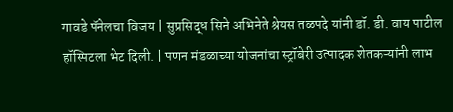गावडे पॅनेलचा विजय | सुप्रसिद्ध सिने अभिनेते श्रेयस तळपदे यांनी डॉ. डी. वाय पाटील हॉस्पिटला भेट दिली. | पणन मंडळाच्या योजनांचा स्ट्रॉबेरी उत्पादक शेतकऱ्यांनी लाभ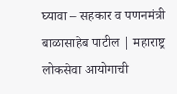घ्यावा – सहकार व पणनमंत्री बाळासाहेब पाटील | महाराष्ट्र लोकसेवा आयोगाची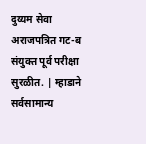दुय्यम सेवा अराजपत्रित गट-ब संयुक्त पूर्व परीक्षा सुरळीत. | म्हाडाने सर्वसामान्य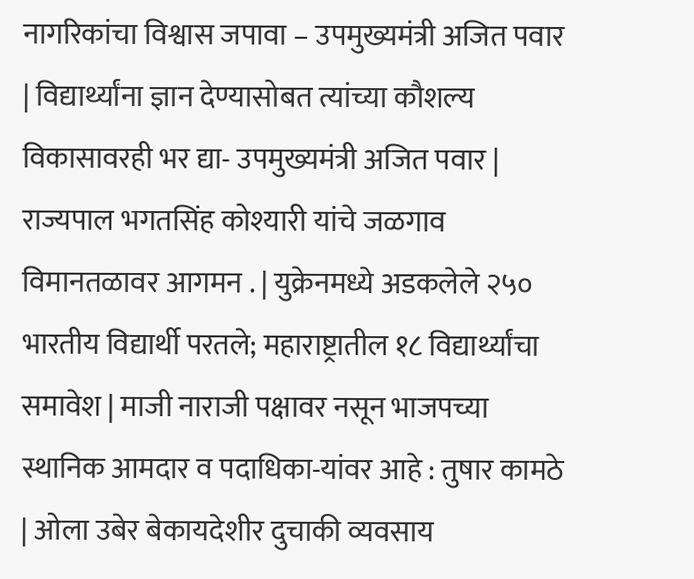नागरिकांचा विश्वास जपावा – उपमुख्यमंत्री अजित पवार | विद्यार्थ्यांना ज्ञान देण्यासोबत त्यांच्या कौशल्य विकासावरही भर द्या- उपमुख्यमंत्री अजित पवार | राज्यपाल भगतसिंह कोश्यारी यांचे जळगाव विमानतळावर आगमन . | युक्रेनमध्ये अडकलेले २५० भारतीय विद्यार्थी परतले; महाराष्ट्रातील १८ विद्यार्थ्यांचा समावेश | माजी नाराजी पक्षावर नसून भाजपच्या स्थानिक आमदार व पदाधिका-यांवर आहे : तुषार कामठे | ओला उबेर बेकायदेशीर दुचाकी व्यवसाय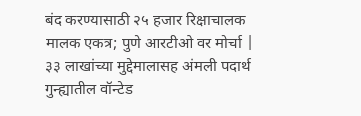बंद करण्यासाठी २५ हजार रिक्षाचालक मालक एकत्र; पुणे आरटीओ वर मोर्चा | ३३ लाखांच्या मुद्देमालासह अंमली पदार्थ गुन्ह्यातील वॉन्टेड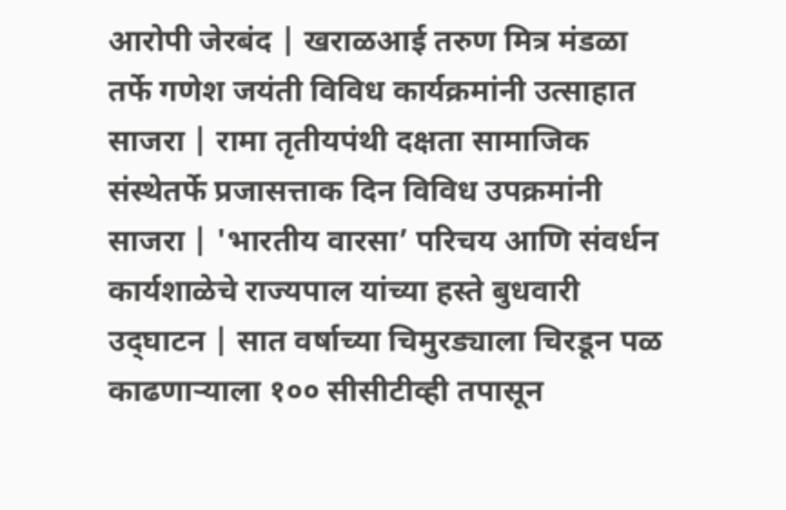आरोपी जेरबंद | खराळआई तरुण मित्र मंडळा तर्फे गणेश जयंती विविध कार्यक्रमांनी उत्साहात साजरा | रामा तृतीयपंथी दक्षता सामाजिक संस्थेतर्फे प्रजासत्ताक दिन विविध उपक्रमांनी साजरा | 'भारतीय वारसा’ परिचय आणि संवर्धन कार्यशाळेचे राज्यपाल यांच्या हस्ते बुधवारी उद्‌घाटन | सात वर्षाच्या चिमुरड्याला चिरडून पळ काढणाऱ्याला १०० सीसीटीव्ही तपासून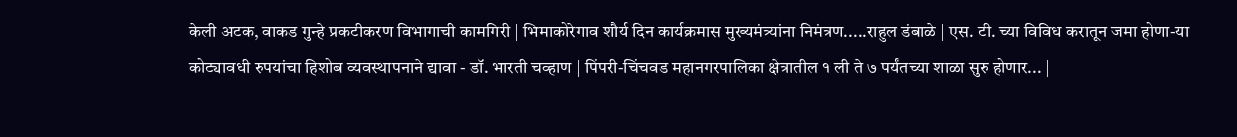केली अटक, वाकड गुन्हे प्रकटीकरण विभागाची कामगिरी | भिमाकोरेगाव शौर्य दिन कार्यक्रमास मुख्यमंत्र्यांना निमंत्रण.....राहुल डंबाळे | एस. टी. च्या विविध करातून जमा होणा-या कोट्यावधी रुपयांचा हिशोब व्यवस्थापनाने द्यावा - डॉ. भारती चव्हाण | पिंपरी-चिंचवड महानगरपालिका क्षेत्रातील १ ली ते ७ पर्यंतच्या शाळा सुरु होणार... |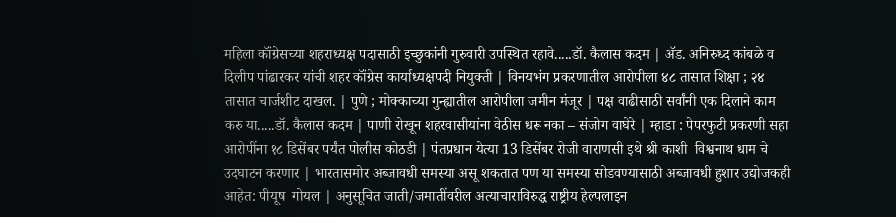महिला कॉंग्रेसच्या शहराध्यक्ष पदासाठी इच्छुकांनी गुरुवारी उपस्थित रहावे.....डॉ. कैलास कदम | ॲड. अनिरुध्द कांबळे व दिलीप पांढारकर यांची शहर कॉंग्रेस कार्याध्यक्षपदी नियुक्ती | विनयभंग प्रकरणातील आरोपीला ४८ तासात शिक्षा ; २४ तासात चार्जशीट दाखल. | पुणे ; मोक्काच्या गुन्ह्यातील आरोपीला जमीन मंजूर | पक्ष वाढीसाठी सर्वांनी एक दिलाने काम करु या.....डॉ. कैलास कदम | पाणी रोखून शहरवासीयांना वेठीस धरू नका – संजोग वाघेरे | म्हाडा : पेपरफुटी प्रकरणी सहा आरोपींना १८ डिसेंबर पर्यंत पोलीस कोठडी | पंतप्रधान येत्या 13 डिसेंबर रोजी वाराणसी इथे श्री काशी  विश्वनाथ धाम चे उदघाटन करणार | भारतासमोर अब्जावधी समस्या असू शकतात पण या समस्या सोडवण्यासाठी अब्जावधी हुशार उद्योजकही आहेत: पीयूष  गोयल | अनुसूचित जाती/जमातींवरील अत्याचाराविरुद्ध राष्ट्रीय हेल्पलाइन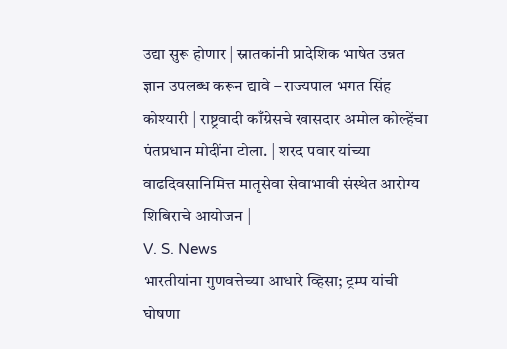उद्या सुरू होणार | स्नातकांनी प्रादेशिक भाषेत उन्नत ज्ञान उपलब्ध करून द्यावे – राज्यपाल भगत सिंह कोश्यारी | राष्ट्रवादी काँग्रेसचे खासदार अमोल कोल्हेंचा पंतप्रधान मोदींना टोला. | शरद पवार यांच्या वाढदिवसानिमित्त मातृसेवा सेवाभावी संस्थेत आरोग्य शिबिराचे आयोजन |
V. S. News
भारतीयांना गुणवत्तेच्या आधारे व्हिसा; ट्रम्प यांची घोषणा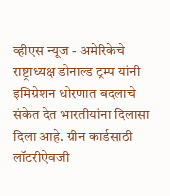व्हीएस न्यूज - अमेरिकेचे राष्ट्राध्यक्ष डोनाल्ड ट्रम्प यांनी इमिग्रेशन धोरणात बदलाचे संकेत देत भारतीयांना दिलासा दिला आहे. ग्रीन कार्डसाठी लॉटरीऐवजी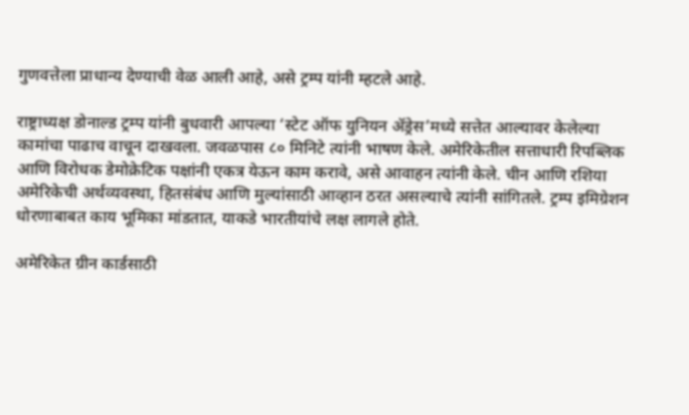गुणवत्तेला प्राधान्य देण्याची वेळ आली आहे, असे ट्रम्प यांनी म्हटले आहे.

राष्ट्राध्यक्ष डोनाल्ड ट्रम्प यांनी बुधवारी आपल्या ‘स्टेट ऑफ युनियन ॲड्रेस’मध्ये सत्तेत आल्यावर केलेल्या कामांचा पाढाच वाचून दाखवला. जवळपास ८० मिनिटे त्यांनी भाषण केले. अमेरिकेतील सत्ताधारी रिपब्लिक आणि विरोधक डेमोक्रेटिक पक्षांनी एकत्र येऊन काम करावे, असे आवाहन त्यांनी केले. चीन आणि रशिया अमेरिकेची अर्थव्यवस्था, हितसंबंध आणि मुल्यांसाठी आव्हान ठरत असल्याचे त्यांनी सांगितले. ट्रम्प इमिग्रेशन धोरणाबाबत काय भूमिका मांडतात, याकडे भारतीयांचे लक्ष लागले होते.

अमेरिकेत ग्रीन कार्डसाठी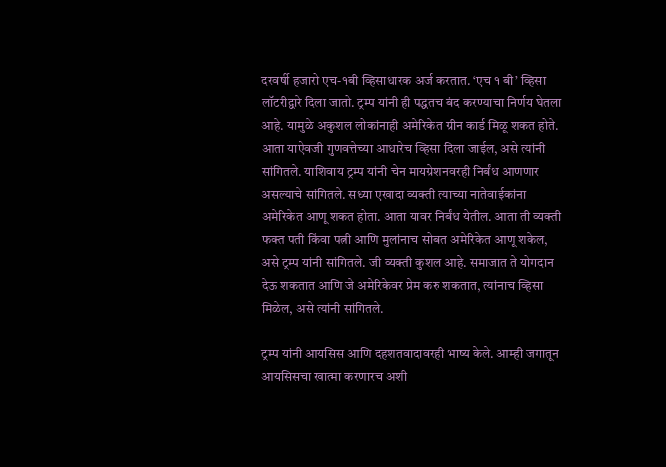दरवर्षी हजारो एच-१बी व्हिसाधारक अर्ज करतात. ‘एच १ बी’ व्हिसा लॉटरीद्वारे दिला जातो. ट्रम्प यांनी ही पद्धतच बंद करण्याचा निर्णय घेतला आहे. यामुळे अकुशल लोकांनाही अमेरिकेत ग्रीन कार्ड मिळू शकत होते. आता याऐवजी गुणवत्तेच्या आधारेच व्हिसा दिला जाईल, असे त्यांनी सांगितले. याशिवाय ट्रम्प यांनी चेन मायग्रेशनवरही निर्बंध आणणार असल्याचे सांगितले. सध्या एखादा व्यक्ती त्याच्या नातेवाईकांना अमेरिकेत आणू शकत होता. आता यावर निर्बंध येतील. आता ती व्यक्ती फक्त पती किंवा पत्नी आणि मुलांनाच सोबत अमेरिकेत आणू शकेल, असे ट्रम्प यांनी सांगितले. जी व्यक्ती कुशल आहे. समाजात ते योगदान देऊ शकतात आणि जे अमेरिकेवर प्रेम करु शकतात, त्यांनाच व्हिसा मिळेल, असे त्यांनी सांगितले.

ट्रम्प यांनी आयसिस आणि दहशतवादावरही भाष्य केले. आम्ही जगातून आयसिसचा खात्मा करणारच अशी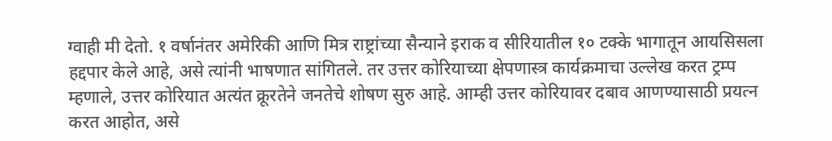ग्वाही मी देतो. १ वर्षानंतर अमेरिकी आणि मित्र राष्ट्रांच्या सैन्याने इराक व सीरियातील १० टक्के भागातून आयसिसला हद्दपार केले आहे, असे त्यांनी भाषणात सांगितले. तर उत्तर कोरियाच्या क्षेपणास्त्र कार्यक्रमाचा उल्लेख करत ट्रम्प म्हणाले, उत्तर कोरियात अत्यंत क्रूरतेने जनतेचे शोषण सुरु आहे. आम्ही उत्तर कोरियावर दबाव आणण्यासाठी प्रयत्न करत आहोत, असे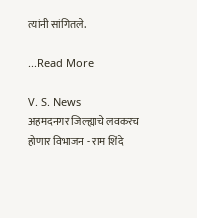त्यांनी सांगितले.

...Read More

V. S. News
अहमदनगर जिल्ह्याचे लवकरच होणार विभाजन - राम शिंदे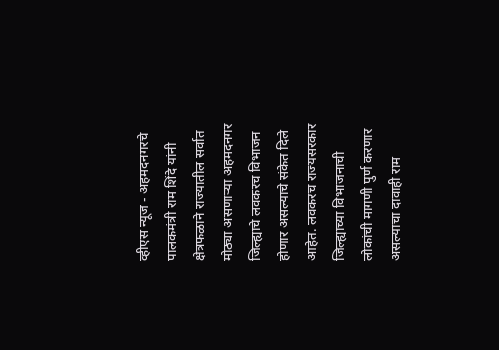व्हीएस न्यूज - अहमदनगरचे पालकमंत्री राम शिंदे यांनी क्षेत्रफळाने राज्यातील सर्वात मोठ्या असणाऱ्या अहमदनगर जिल्ह्याचे लवकरच विभाजन होणार असल्याचे संकेत दिले आहेत. लवकरच राज्यसरकार जिल्ह्याच्या विभाजनाची लोकांची मागणी पुर्ण करणार असल्याचा दावाही राम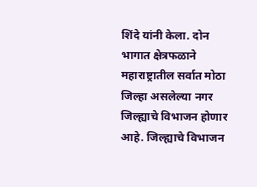शिंदे यांनी केला. दोन भागात क्षेत्रफळाने महाराष्ट्रातील सर्वात मोठा जिल्हा असलेल्या नगर जिल्ह्याचे विभाजन होणार आहे. जिल्ह्याचे विभाजन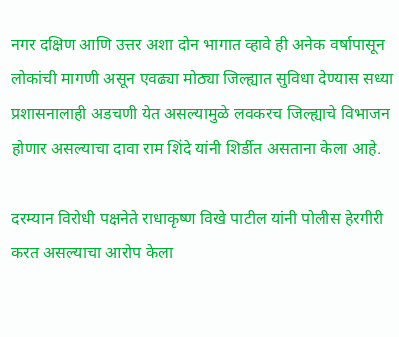नगर दक्षिण आणि उत्तर अशा दोन भागात व्हावे ही अनेक वर्षापासून लोकांची मागणी असून एवढ्या मोठ्या जिल्ह्यात सुविधा देण्यास सध्या प्रशासनालाही अडचणी येत असल्यामुळे लवकरच जिल्ह्याचे विभाजन होणार असल्याचा दावा राम शिंदे यांनी शिर्डीत असताना केला आहे.

दरम्यान विरोधी पक्षनेते राधाकृष्ण विखे पाटील यांनी पोलीस हेरगीरी करत असल्याचा आरोप केला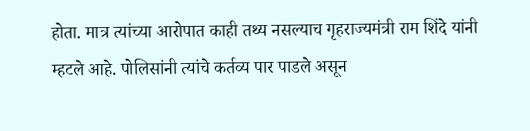होता. मात्र त्यांच्या आरोपात काही तथ्य नसल्याच गृहराज्यमंत्री राम शिंदे यांनी म्हटले आहे. पोलिसांनी त्यांचे कर्तव्य पार पाडले असून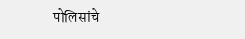पोलिसांचे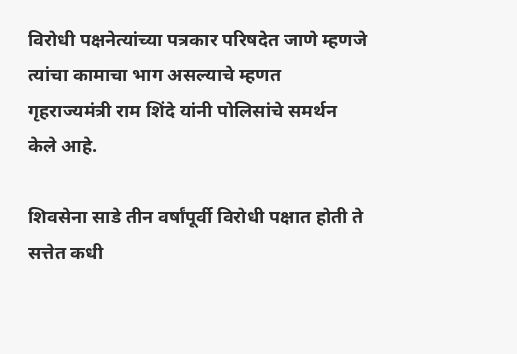विरोधी पक्षनेत्यांच्या पत्रकार परिषदेत जाणे म्हणजे त्यांचा कामाचा भाग असल्याचे म्हणत गृहराज्यमंत्री राम शिंदे यांनी पोलिसांचे समर्थन केले आहे.

शिवसेना साडे तीन वर्षांपूर्वी विरोधी पक्षात होती ते सत्तेत कधी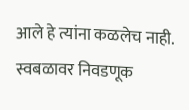आले हे त्यांना कळलेच नाही. स्वबळावर निवडणूक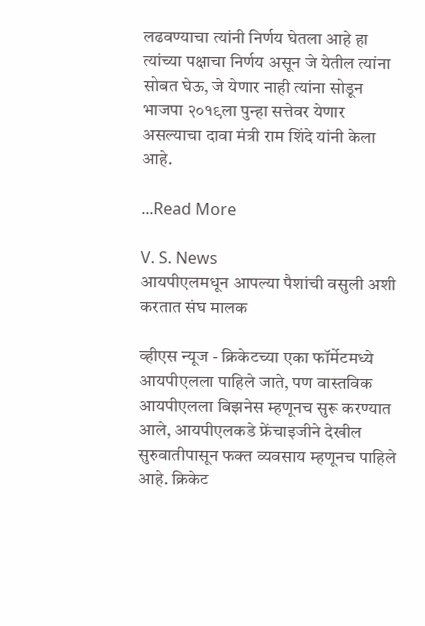लढवण्याचा त्यांनी निर्णय घेतला आहे हा त्यांच्या पक्षाचा निर्णय असून जे येतील त्यांना सोबत घेऊ, जे येणार नाही त्यांना सोडून भाजपा २०१९ला पुन्हा सत्तेवर येणार असल्याचा दावा मंत्री राम शिंदे यांनी केला आहे.

...Read More

V. S. News
आयपीएलमधून आपल्या पैशांची वसुली अशी करतात संघ मालक

व्हीएस न्यूज - क्रिकेटच्या एका फॉर्मेटमध्ये आयपीएलला पाहिले जाते, पण वास्तविक आयपीएलला बिझनेस म्हणूनच सुरू करण्यात आले, आयपीएलकडे फ्रेंचाइजीने देखील सुरुवातीपासून फक्त व्यवसाय म्हणूनच पाहिले आहे. क्रिकेट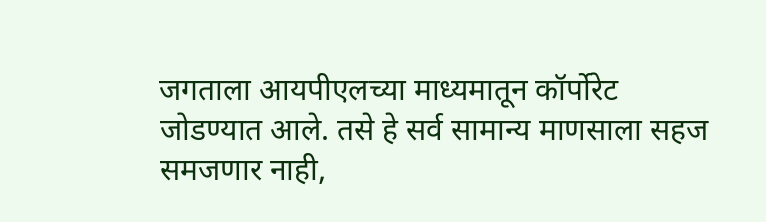जगताला आयपीएलच्या माध्यमातून कॉर्पोरेट जोडण्यात आले. तसे हे सर्व सामान्य माणसाला सहज समजणार नाही,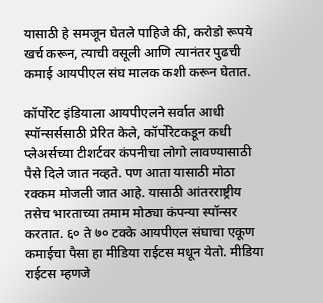यासाठी हे समजून घेतले पाहिजे की, करोडो रूपये खर्च करून, त्याची वसूली आणि त्यानंतर पुढची कमाई आयपीएल संघ मालक कशी करून घेतात.

कॉर्पोरेट इंडियाला आयपीएलने सर्वात आधी स्पॉन्सर्ससाठी प्रेरित केले, कॉर्पोरेटकडून कधी प्लेअर्सच्या टीशर्टवर कंपनीचा लोगो लावण्यासाठी पैसे दिले जात नव्हते. पण आता यासाठी मोठा रक्कम मोजली जात आहे. यासाठी आंतरराष्ट्रीय तसेच भारताच्या तमाम मोठ्या कंपन्या स्पॉन्सर करतात. ६० ते ७० टक्के आयपीएल संघाचा एकूण कमाईचा पैसा हा मीडिया राईटस मधून येतो. मीडिया राईटस म्हणजे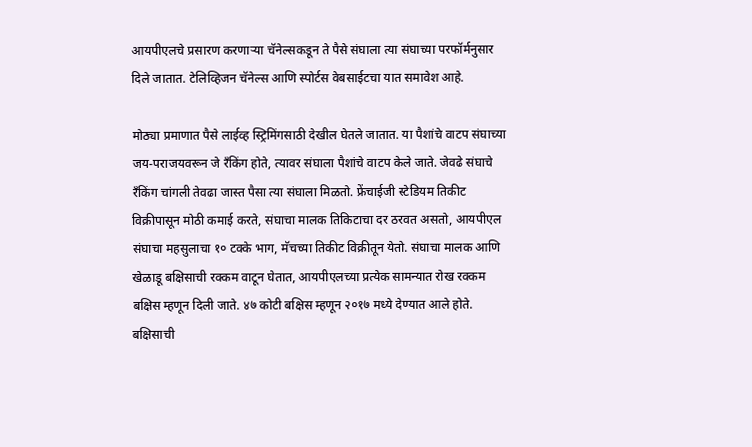आयपीएलचे प्रसारण करणाऱ्या चॅनेल्सकडून ते पैसे संघाला त्या संघाच्या परफॉर्मनुसार दिले जातात. टेलिव्हिजन चॅनेल्स आणि स्पोर्टस वेबसाईटचा यात समावेश आहे.

मोठ्या प्रमाणात पैसे लाईव्ह स्ट्रिमिंगसाठी देखील घेतले जातात. या पैशांचे वाटप संघाच्या जय-पराजयवरून जे रँकिंग होते, त्यावर संघाला पैशांचे वाटप केले जाते. जेवढे संघाचे रँकिंग चांगली तेवढा जास्त पैसा त्या संघाला मिळतो. फ्रेंचाईजी स्टेडियम तिकीट विक्रीपासून मोठी कमाई करते, संघाचा मालक तिकिटाचा दर ठरवत असतो, आयपीएल संघाचा महसुलाचा १० टक्के भाग, मॅचच्या तिकीट विक्रीतून येतो. संघाचा मालक आणि खेळाडू बक्षिसाची रक्कम वाटून घेतात, आयपीएलच्या प्रत्येक सामन्यात रोख रक्कम बक्षिस म्हणून दिली जाते. ४७ कोटी बक्षिस म्हणून २०१७ मध्ये देण्यात आले होते. बक्षिसाची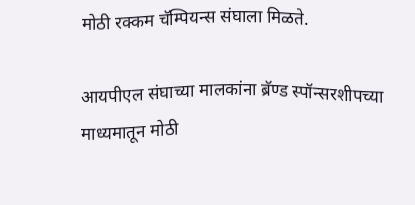मोठी रक्कम चॅम्पियन्स संघाला मिळते.

आयपीएल संघाच्या मालकांना ब्रॅण्ड स्पॉन्सरशीपच्या माध्यमातून मोठी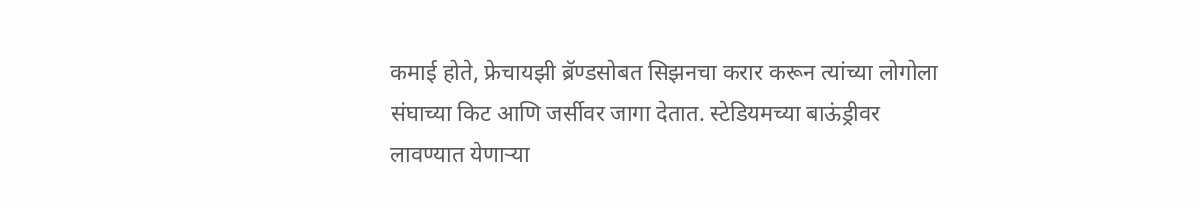कमाई होते, फ्रेचायझी ब्रॅण्डसोबत सिझनचा करार करून त्यांच्या लोगोला संघाच्या किट आणि जर्सीवर जागा देतात. स्टेडियमच्या बाऊंड्रीवर लावण्यात येणाऱ्या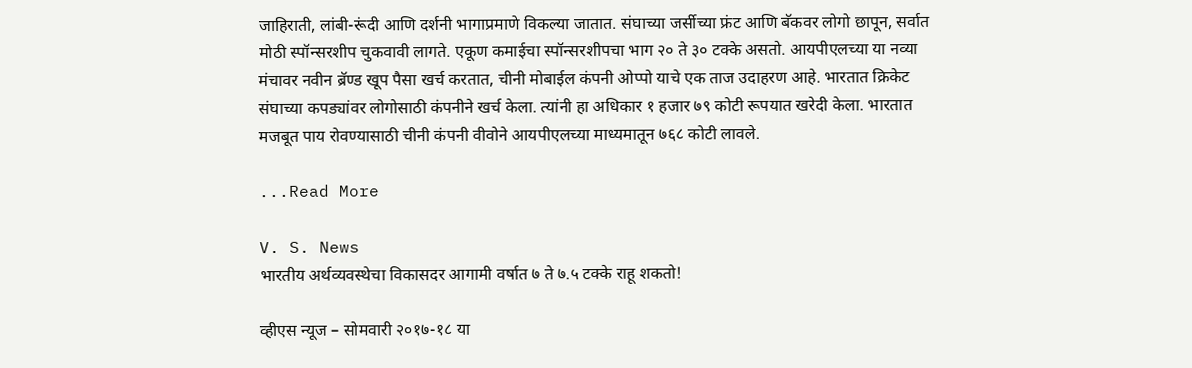जाहिराती, लांबी-रूंदी आणि दर्शनी भागाप्रमाणे विकल्या जातात. संघाच्या जर्सीच्या फ्रंट आणि बॅकवर लोगो छापून, सर्वात मोठी स्पॉन्सरशीप चुकवावी लागते. एकूण कमाईचा स्पॉन्सरशीपचा भाग २० ते ३० टक्के असतो. आयपीएलच्या या नव्या मंचावर नवीन ब्रॅण्ड खूप पैसा खर्च करतात, चीनी मोबाईल कंपनी ओप्पो याचे एक ताज उदाहरण आहे. भारतात क्रिकेट संघाच्या कपड्यांवर लोगोसाठी कंपनीने खर्च केला. त्यांनी हा अधिकार १ हजार ७९ कोटी रूपयात खरेदी केला. भारतात मजबूत पाय रोवण्यासाठी चीनी कंपनी वीवोने आयपीएलच्या माध्यमातून ७६८ कोटी लावले.

...Read More

V. S. News
भारतीय अर्थव्यवस्थेचा विकासदर आगामी वर्षात ७ ते ७.५ टक्के राहू शकतो!

व्हीएस न्यूज – सोमवारी २०१७-१८ या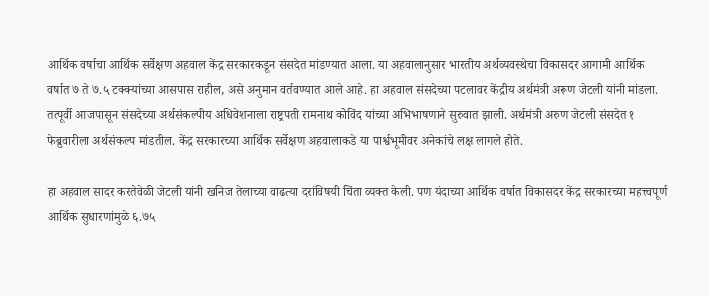आर्थिक वर्षाचा आर्थिक सर्वेक्षण अहवाल केंद्र सरकारकडून संसदेत मांडण्यात आला. या अहवालानुसार भारतीय अर्थव्यवस्थेचा विकासदर आगामी आर्थिक वर्षात ७ ते ७.५ टक्क्यांच्या आसपास राहील, असे अनुमान वर्तवण्यात आले आहे. हा अहवाल संसदेच्या पटलावर केंद्रीय अर्थमंत्री अरूण जेटली यांनी मांडला. तत्पूर्वी आजपासून संसदेच्या अर्थसंकल्पीय अधिवेशनाला राष्ट्रपती रामनाथ कोविंद यांच्या अभिभाषणाने सुरुवात झाली. अर्थमंत्री अरुण जेटली संसदेत १ फेब्रुवारीला अर्थसंकल्प मांडतील. केंद्र सरकारच्या आर्थिक सर्वेक्षण अहवालाकडे या पार्श्वभूमीवर अनेकांचे लक्ष लागले होते.

हा अहवाल सादर करतेवेळी जेटली यांनी खनिज तेलाच्या वाढत्या दरांविषयी चिंता व्यक्त केली. पण यंदाच्या आर्थिक वर्षात विकासदर केंद्र सरकारच्या महत्त्वपूर्ण आर्थिक सुधारणांमुळे ६.७५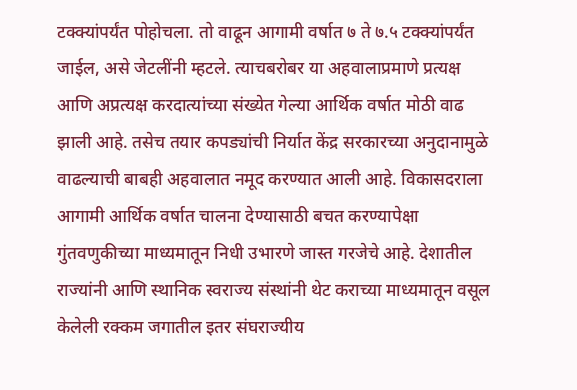टक्क्यांपर्यंत पोहोचला. तो वाढून आगामी वर्षात ७ ते ७.५ टक्क्यांपर्यंत जाईल, असे जेटलींनी म्हटले. त्याचबरोबर या अहवालाप्रमाणे प्रत्यक्ष आणि अप्रत्यक्ष करदात्यांच्या संख्येत गेल्या आर्थिक वर्षात मोठी वाढ झाली आहे. तसेच तयार कपड्यांची निर्यात केंद्र सरकारच्या अनुदानामुळे वाढल्याची बाबही अहवालात नमूद करण्यात आली आहे. विकासदराला आगामी आर्थिक वर्षात चालना देण्यासाठी बचत करण्यापेक्षा गुंतवणुकीच्या माध्यमातून निधी उभारणे जास्त गरजेचे आहे. देशातील राज्यांनी आणि स्थानिक स्वराज्य संस्थांनी थेट कराच्या माध्यमातून वसूल केलेली रक्कम जगातील इतर संघराज्यीय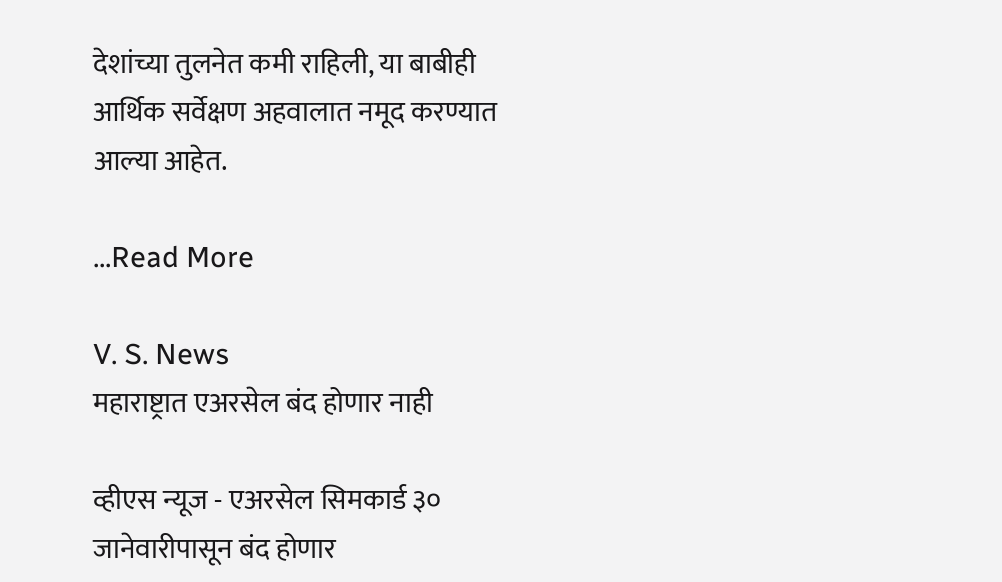देशांच्या तुलनेत कमी राहिली, या बाबीही आर्थिक सर्वेक्षण अहवालात नमूद करण्यात आल्या आहेत.

...Read More

V. S. News
महाराष्ट्रात एअरसेल बंद होणार नाही

व्हीएस न्यूज - एअरसेल सिमकार्ड ३० जानेवारीपासून बंद होणार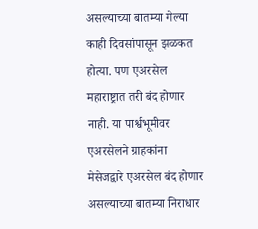असल्याच्या बातम्या गेल्या काही दिवसांपासून झळकत होत्या. पण एअरसेल महाराष्ट्रात तरी बंद होणार नाही. या पार्श्वभूमीवर एअरसेलने ग्राहकांना मेसेजद्वारे एअरसेल बंद होणार असल्याच्या बातम्या निराधार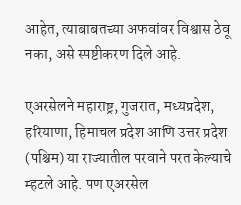आहेत, त्याबाबतच्या अफवांवर विश्वास ठेवू नका, असे स्पष्टीकरण दिले आहे.

एअरसेलने महाराष्ट्र, गुजरात, मध्यप्रदेश, हरियाणा, हिमाचल प्रदेश आणि उत्तर प्रदेश (पश्चिम) या राज्यातील परवाने परत केल्याचे म्हटले आहे. पण एअरसेल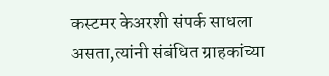कस्टमर केअरशी संपर्क साधला असता,त्यांनी संबंधित ग्राहकांच्या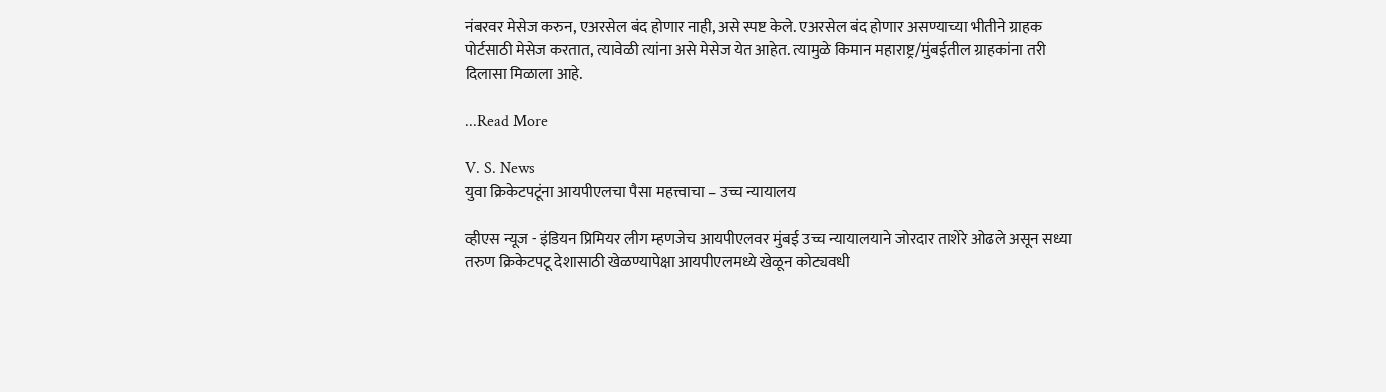नंबरवर मेसेज करुन, एअरसेल बंद होणार नाही, असे स्पष्ट केले. एअरसेल बंद होणार असण्याच्या भीतीने ग्राहक पोर्टसाठी मेसेज करतात, त्यावेळी त्यांना असे मेसेज येत आहेत. त्यामुळे किमान महाराष्ट्र/मुंबईतील ग्राहकांना तरी दिलासा मिळाला आहे.

...Read More

V. S. News
युवा क्रिकेटपटूंना आयपीएलचा पैसा महत्त्वाचा – उच्च न्यायालय

व्हीएस न्यूज - इंडियन प्रिमियर लीग म्हणजेच आयपीएलवर मुंबई उच्च न्यायालयाने जोरदार ताशेरे ओढले असून सध्या तरुण क्रिकेटपटू देशासाठी खेळण्यापेक्षा आयपीएलमध्ये खेळून कोट्यवधी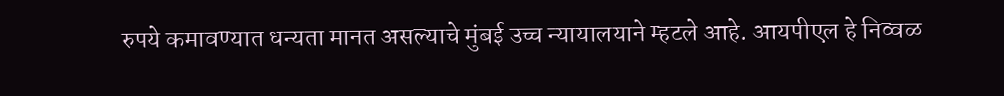रुपये कमावण्यात धन्यता मानत असल्याचे मुंबई उच्च न्यायालयाने म्हटले आहे. आयपीएल हे निव्वळ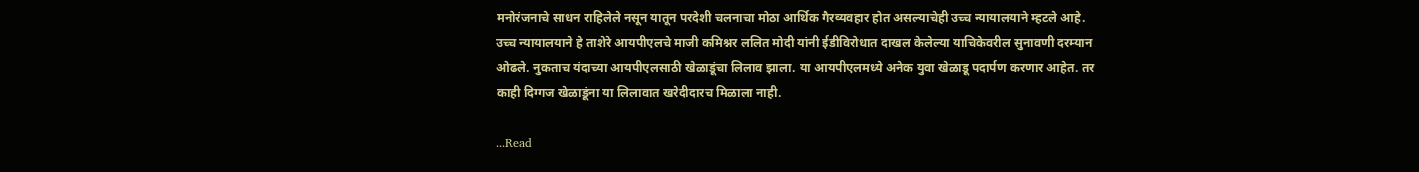मनोरंजनाचे साधन राहिलेले नसून यातून परदेशी चलनाचा मोठा आर्थिक गैरव्यवहार होत असल्याचेही उच्च न्यायालयाने म्हटले आहे. उच्च न्यायालयाने हे ताशेरे आयपीएलचे माजी कमिश्नर ललित मोदी यांनी ईडीविरोधात दाखल केलेल्या याचिकेवरील सुनावणी दरम्यान ओढले. नुकताच यंदाच्या आयपीएलसाठी खेळाडूंचा लिलाव झाला. या आयपीएलमध्ये अनेक युवा खेळाडू पदार्पण करणार आहेत. तर काही दिग्गज खेळाडूंना या लिलावात खरेदीदारच मिळाला नाही.

...Read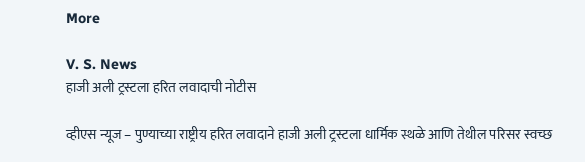More

V. S. News
हाजी अली ट्रस्टला हरित लवादाची नोटीस

व्हीएस न्यूज – पुण्याच्या राष्ट्रीय हरित लवादाने हाजी अली ट्रस्टला धार्मिक स्थळे आणि तेथील परिसर स्वच्छ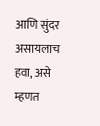आणि सुंदर असायलाच हवा, असे म्हणत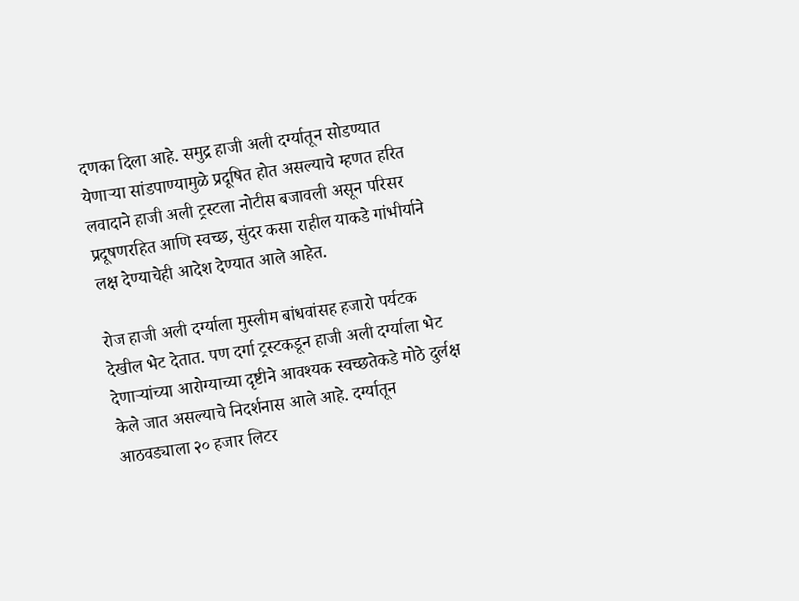दणका दिला आहे. समुद्र हाजी अली दर्ग्यातून सोडण्यात येणाऱ्या सांडपाण्यामुळे प्रदूषित होत असल्याचे म्हणत हरित लवादाने हाजी अली ट्रस्टला नोटीस बजावली असून परिसर प्रदूषणरहित आणि स्वच्छ, सुंदर कसा राहील याकडे गांभीर्याने लक्ष देण्याचेही आदेश देण्यात आले आहेत.

रोज हाजी अली दर्ग्याला मुस्लीम बांधवांसह हजारो पर्यटक देखील भेट देतात. पण दर्गा ट्रस्टकडून हाजी अली दर्ग्याला भेट देणाऱ्यांच्या आरोग्याच्या दृष्टीने आवश्यक स्वच्छतेकडे मोठे दुर्लक्ष केले जात असल्याचे निदर्शनास आले आहे. दर्ग्यातून आठवड्याला २० हजार लिटर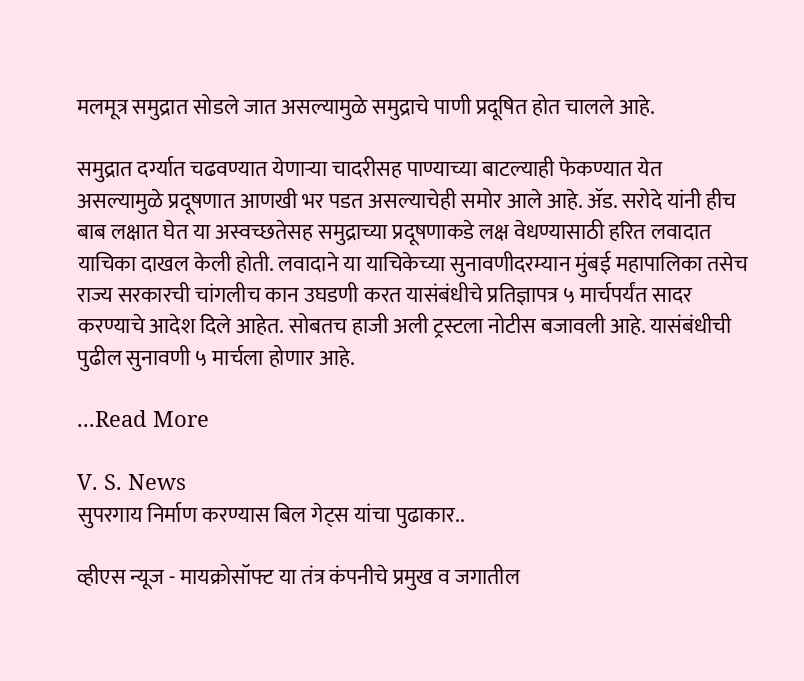मलमूत्र समुद्रात सोडले जात असल्यामुळे समुद्राचे पाणी प्रदूषित होत चालले आहे.

समुद्रात दर्ग्यात चढवण्यात येणाऱ्या चादरीसह पाण्याच्या बाटल्याही फेकण्यात येत असल्यामुळे प्रदूषणात आणखी भर पडत असल्याचेही समोर आले आहे. ॲड. सरोदे यांनी हीच बाब लक्षात घेत या अस्वच्छतेसह समुद्राच्या प्रदूषणाकडे लक्ष वेधण्यासाठी हरित लवादात याचिका दाखल केली होती. लवादाने या याचिकेच्या सुनावणीदरम्यान मुंबई महापालिका तसेच राज्य सरकारची चांगलीच कान उघडणी करत यासंबंधीचे प्रतिज्ञापत्र ५ मार्चपर्यंत सादर करण्याचे आदेश दिले आहेत. सोबतच हाजी अली ट्रस्टला नोटीस बजावली आहे. यासंबंधीची पुढील सुनावणी ५ मार्चला होणार आहे.

...Read More

V. S. News
सुपरगाय निर्माण करण्यास बिल गेट्स यांचा पुढाकार..

व्हीएस न्यूज - मायक्रोसॉफ्ट या तंत्र कंपनीचे प्रमुख व जगातील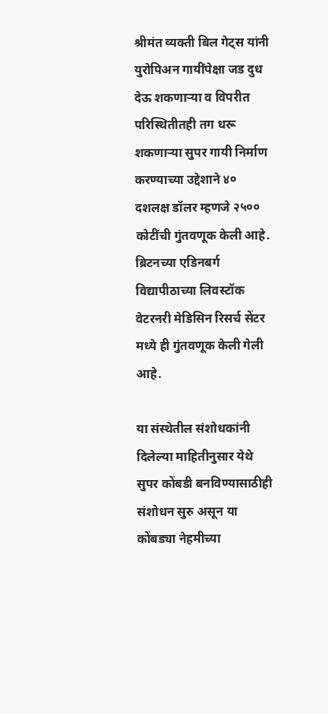श्रीमंत व्यक्ती बिल गेट्स यांनी युरोपिअन गायींपेक्षा जड दुध देऊ शकणाऱ्या व विपरीत परिस्थितीतही तग धरू शकणाऱ्या सुपर गायी निर्माण करण्याच्या उद्देशाने ४० दशलक्ष डॉलर म्हणजे २५०० कोटींची गुंतवणूक केली आहे. ब्रिटनच्या एडिनबर्ग विद्यापीठाच्या लिवस्टॉक वेटरनरी मेडिसिन रिसर्च सेंटर मध्ये ही गुंतवणूक केली गेली आहे.

या संस्थेतील संशोधकांनी दिलेल्या माहितीनुसार येथे सुपर कोंबडी बनविण्यासाठीही संशोधन सुरु असून या कोंबड्या नेहमीच्या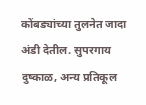कोंबड्यांच्या तुलनेत जादा अंडी देतील. सुपरगाय दुष्काळ, अन्य प्रतिकूल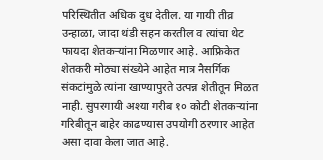परिस्थितीत अधिक दुध देतील. या गायी तीव्र उन्हाळा, जादा थंडी सहन करतील व त्यांचा थेट फायदा शेतकऱ्यांना मिळणार आहे. आफ्रिकेत शेतकरी मोठ्या संख्येने आहेत मात्र नैसर्गिक संकटांमुळे त्यांना खाण्यापुरते उत्पन्न शेतीतून मिळत नाही. सुपरगायी अश्या गरीब १० कोटी शेतकऱ्यांना गरिबीतून बाहेर काढण्यास उपयोगी ठरणार आहेत असा दावा केला जात आहे.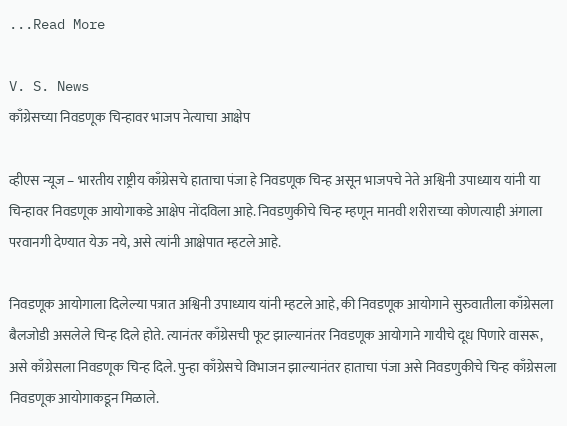...Read More

V. S. News
काँग्रेसच्या निवडणूक चिन्हावर भाजप नेत्याचा आक्षेप

व्हीएस न्यूज – भारतीय राष्ट्रीय काँग्रेसचे हाताचा पंजा हे निवडणूक चिन्ह असून भाजपचे नेते अश्विनी उपाध्याय यांनी या चिन्हावर निवडणूक आयोगाकडे आक्षेप नोंदविला आहे. निवडणुकीचे चिन्ह म्हणून मानवी शरीराच्या कोणत्याही अंगाला परवानगी देण्यात येऊ नये, असे त्यांनी आक्षेपात म्हटले आहे.

निवडणूक आयोगाला दिलेल्या पत्रात अश्विनी उपाध्याय यांनी म्हटले आहे, की निवडणूक आयोगाने सुरुवातीला काँग्रेसला बैलजोडी असलेले चिन्ह दिले होते. त्यानंतर काँग्रेसची फूट झाल्यानंतर निवडणूक आयोगाने गायीचे दूध पिणारे वासरू, असे काँग्रेसला निवडणूक चिन्ह दिले. पुन्हा काँग्रेसचे विभाजन झाल्यानंतर हाताचा पंजा असे निवडणुकीचे चिन्ह काँग्रेसला निवडणूक आयोगाकडून मिळाले.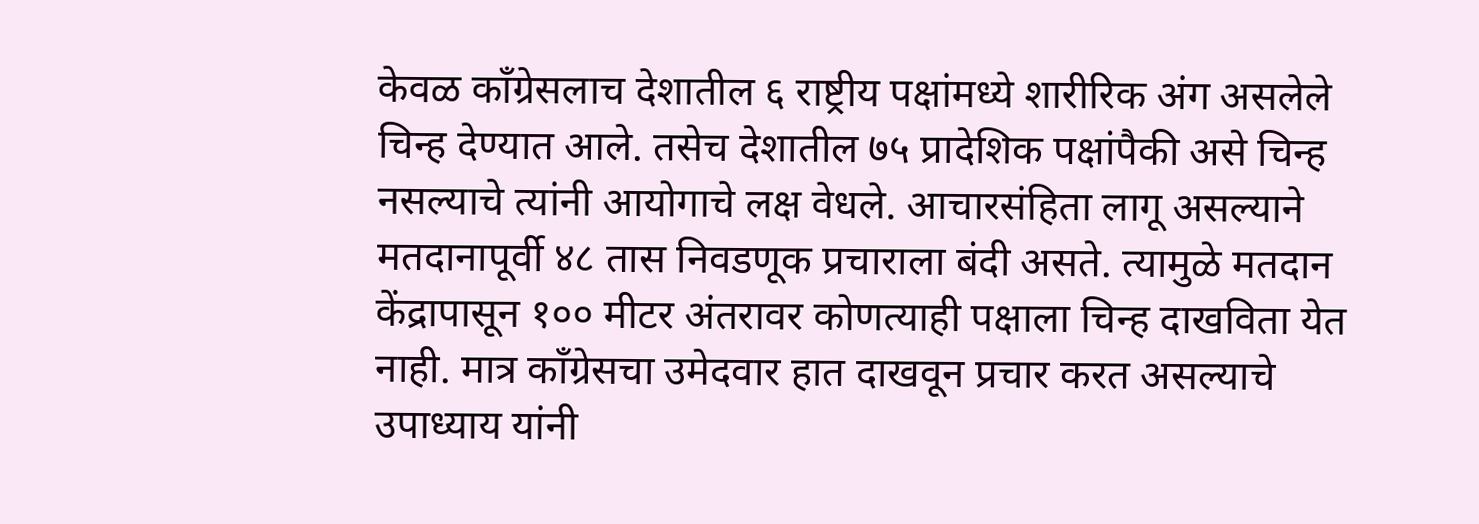केवळ काँग्रेसलाच देशातील ६ राष्ट्रीय पक्षांमध्ये शारीरिक अंग असलेले चिन्ह देण्यात आले. तसेच देशातील ७५ प्रादेशिक पक्षांपैकी असे चिन्ह नसल्याचे त्यांनी आयोगाचे लक्ष वेधले. आचारसंहिता लागू असल्याने मतदानापूर्वी ४८ तास निवडणूक प्रचाराला बंदी असते. त्यामुळे मतदान केंद्रापासून १०० मीटर अंतरावर कोणत्याही पक्षाला चिन्ह दाखविता येत नाही. मात्र काँग्रेसचा उमेदवार हात दाखवून प्रचार करत असल्याचे उपाध्याय यांनी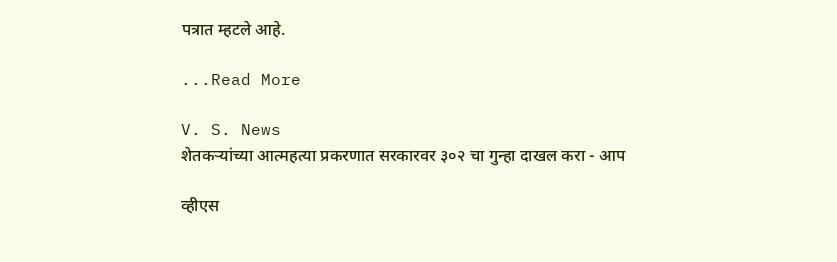पत्रात म्हटले आहे.

...Read More

V. S. News
शेतकऱ्यांच्या आत्महत्या प्रकरणात सरकारवर ३०२ चा गुन्हा दाखल करा - आप

व्हीएस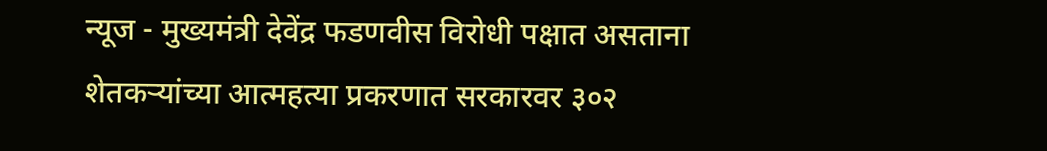न्यूज - मुख्यमंत्री देवेंद्र फडणवीस विरोधी पक्षात असताना शेतकऱ्यांच्या आत्महत्या प्रकरणात सरकारवर ३०२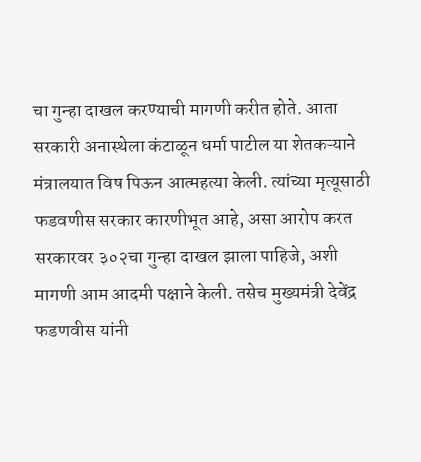चा गुन्हा दाखल करण्याची मागणी करीत होते. आता सरकारी अनास्थेला कंटाळून धर्मा पाटील या शेतकऱ्याने मंत्रालयात विष पिऊन आत्महत्या केली. त्यांच्या मृत्यूसाठी फडवणीस सरकार कारणीभूत आहे, असा आरोप करत सरकारवर ३०२चा गुन्हा दाखल झाला पाहिजे, अशी मागणी आम आदमी पक्षाने केली. तसेच मुख्यमंत्री देवेंद्र फडणवीस यांनी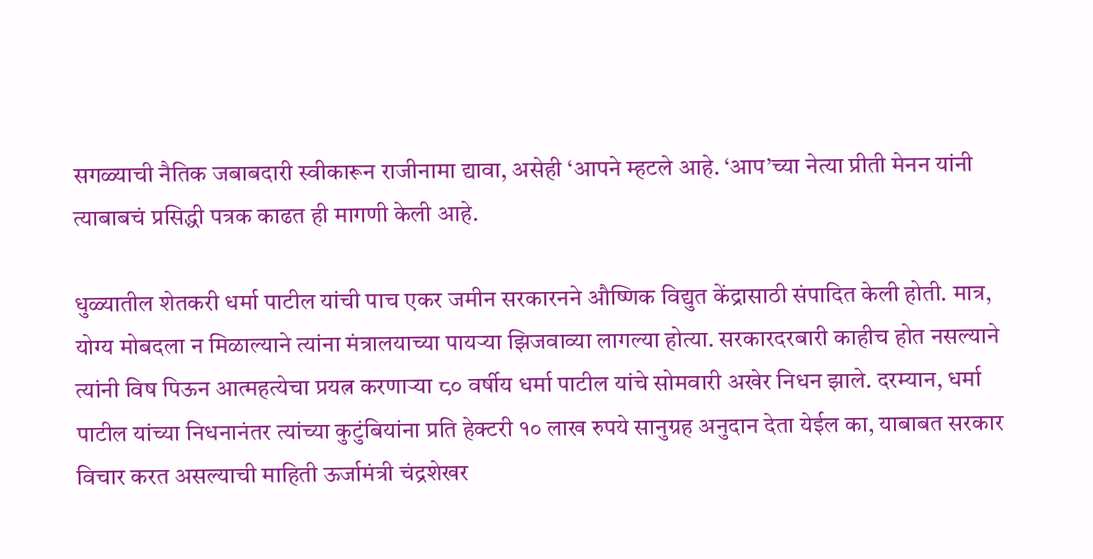सगळ्याची नैतिक जबाबदारी स्वीकारून राजीनामा द्यावा, असेही ‘आपने म्हटले आहे. ‘आप’च्या नेत्या प्रीती मेनन यांनी त्याबाबचं प्रसिद्धी पत्रक काढत ही मागणी केली आहे.

धुळ्यातील शेतकरी धर्मा पाटील यांची पाच एकर जमीन सरकारनने औष्णिक विद्युत केंद्रासाठी संपादित केली होती. मात्र, योग्य मोबदला न मिळाल्याने त्यांना मंत्रालयाच्या पायऱ्या झिजवाव्या लागल्या होत्या. सरकारदरबारी काहीच होत नसल्याने त्यांनी विष पिऊन आत्महत्येचा प्रयत्न करणाऱ्या ८० वर्षीय धर्मा पाटील यांचे सोमवारी अखेर निधन झाले. दरम्यान, धर्मा पाटील यांच्या निधनानंतर त्यांच्या कुटुंबियांना प्रति हेक्टरी १० लाख रुपये सानुग्रह अनुदान देता येईल का, याबाबत सरकार विचार करत असल्याची माहिती ऊर्जामंत्री चंद्रशेखर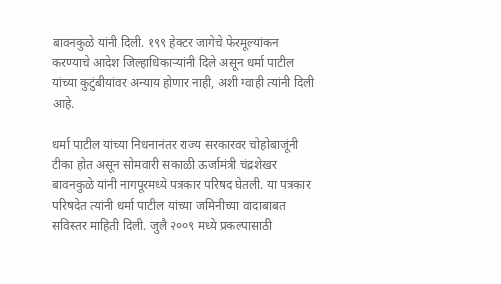बावनकुळे यांनी दिली. १९९ हेक्टर जागेचे फेरमूल्यांकन करण्याचे आदेश जिल्हाधिकाऱ्यांनी दिले असून धर्मा पाटील यांच्या कुटुंबीयांवर अन्याय होणार नाही, अशी ग्वाही त्यांनी दिली आहे.

धर्मा पाटील यांच्या निधनानंतर राज्य सरकारवर चोहोबाजूंनी टीका होत असून सोमवारी सकाळी ऊर्जामंत्री चंद्रशेखर बावनकुळे यांनी नागपूरमध्ये पत्रकार परिषद घेतली. या पत्रकार परिषदेत त्यांनी धर्मा पाटील यांच्या जमिनीच्या वादाबाबत सविस्तर माहिती दिली. जुलै २००९ मध्ये प्रकल्पासाठी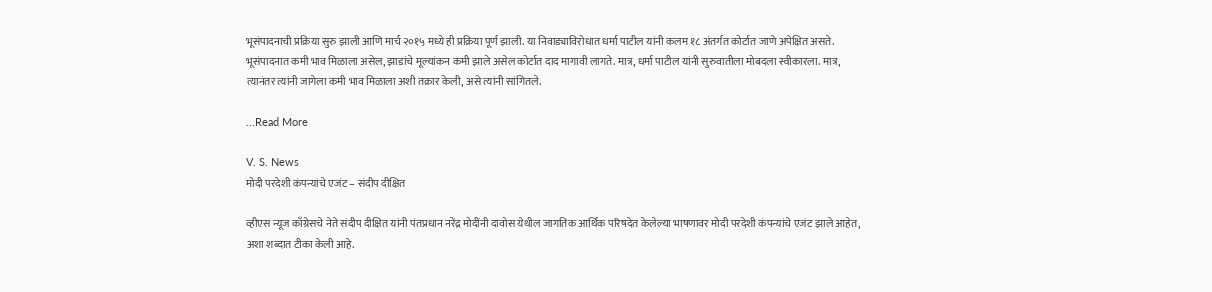भूसंपादनाची प्रक्रिया सुरु झाली आणि मार्च २०१५ मध्ये ही प्रक्रिया पूर्ण झाली. या निवाड्याविरोधात धर्मा पाटील यांनी कलम १८ अंतर्गत कोर्टात जाणे अपेक्षित असते. भूसंपादनात कमी भाव मिळाला असेल, झाडांचे मूल्यांकन कमी झाले असेल कोर्टात दाद मागावी लागते. मात्र, धर्मा पाटील यांनी सुरुवातीला मोबदला स्वीकारला. मात्र, त्यानंतर त्यांनी जागेला कमी भाव मिळाला अशी तक्रार केली, असे त्यांनी सांगितले.

...Read More

V. S. News
मोदी परदेशी कंपन्यांचे एजंट – संदीप दीक्षित

व्हीएस न्यूज काँग्रेसचे नेते संदीप दीक्षित यांनी पंतप्रधान नरेंद्र मोदींनी दावोस येथील जागतिक आर्थिक परिषदेत केलेल्या भाषणावर मोदी परदेशी कंपन्यांचे एजंट झाले आहेत, अशा शब्दात टीका केली आहे.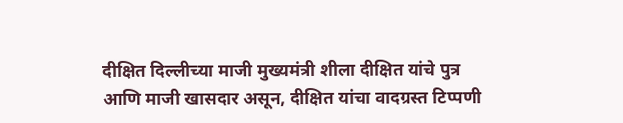दीक्षित दिल्लीच्या माजी मुख्यमंत्री शीला दीक्षित यांचे पुत्र आणि माजी खासदार असून, दीक्षित यांचा वादग्रस्त टिप्पणी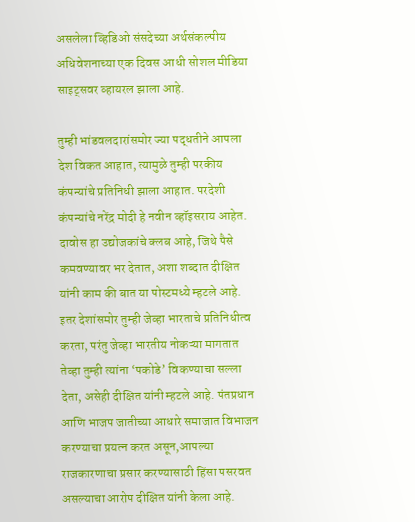असलेला व्हिडिओ संसदेच्या अर्थसंकल्पीय अधिवेशनाच्या एक दिवस आधी सोशल मीडिया साइट्सवर व्हायरल झाला आहे.

तुम्ही भांडवलदारांसमोर ज्या पद्धतीने आपला देश विकत आहात, त्यामुळे तुम्ही परकीय कंपन्यांचे प्रतिनिधी झाला आहात. परदेशी कंपन्यांचे नरेंद्र मोदी हे नवीन व्हॉइसराय आहेत. दावोस हा उद्योजकांचे क्लब आहे, जिथे पैसे कमवण्यावर भर देतात, अशा शब्दात दीक्षित यांनी काम की बात या पोस्टमध्ये म्हटले आहे. इतर देशांसमोर तुम्ही जेव्हा भारताचे प्रतिनिधीत्व करता, परंतु जेव्हा भारतीय नोकऱ्या मागतात तेव्हा तुम्ही त्यांना ‘पकोडे’ विकण्याचा सल्ला देता, असेही दीक्षित यांनी म्हटले आहे. पंतप्रधान आणि भाजप जातीच्या आधारे समाजात विभाजन करण्याचा प्रयत्न करत असून,आपल्या राजकारणाचा प्रसार करण्यासाठी हिंसा पसरवत असल्याचा आरोप दीक्षित यांनी केला आहे.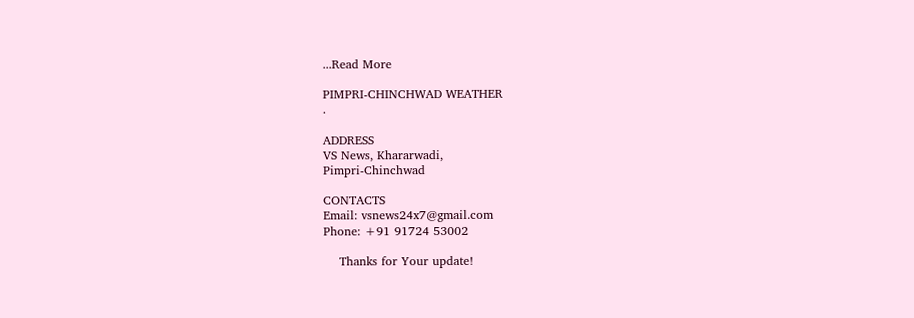...Read More

PIMPRI-CHINCHWAD WEATHER
.

ADDRESS
VS News, Khararwadi,
Pimpri-Chinchwad

CONTACTS
Email: vsnews24x7@gmail.com
Phone: +91 91724 53002

    Thanks for Your update!